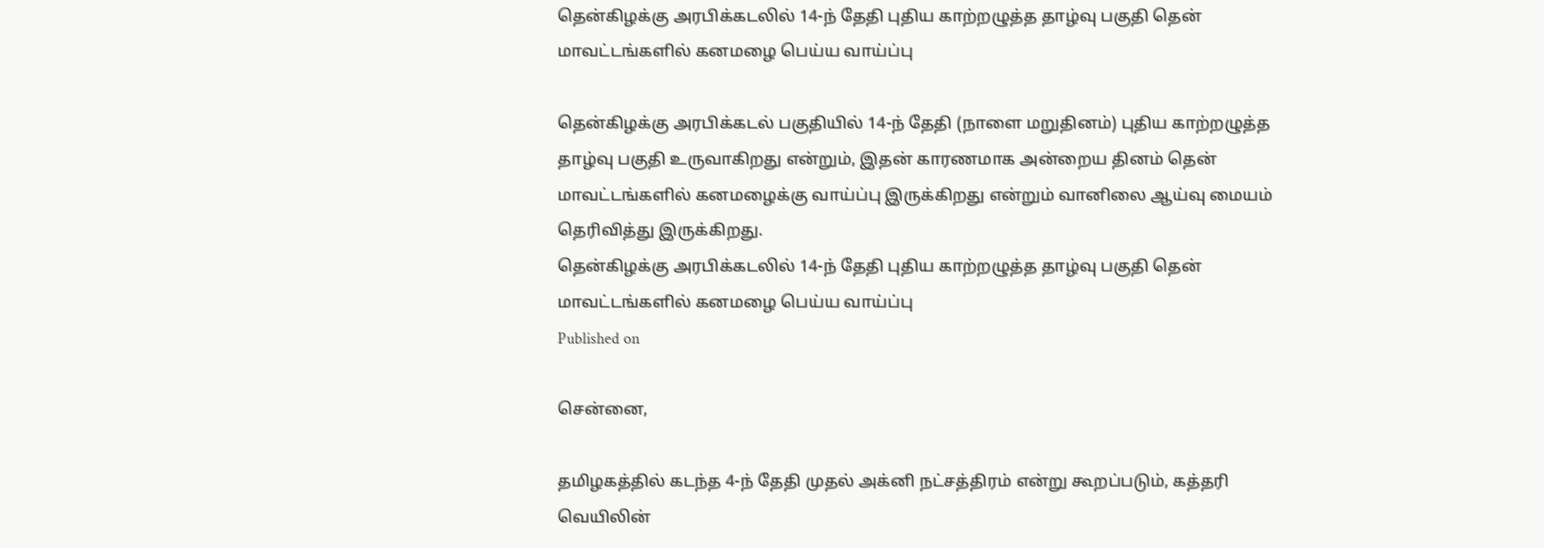தென்கிழக்கு அரபிக்கடலில் 14-ந் தேதி புதிய காற்றழுத்த தாழ்வு பகுதி தென் மாவட்டங்களில் கனமழை பெய்ய வாய்ப்பு

தென்கிழக்கு அரபிக்கடல் பகுதியில் 14-ந் தேதி (நாளை மறுதினம்) புதிய காற்றழுத்த தாழ்வு பகுதி உருவாகிறது என்றும், இதன் காரணமாக அன்றைய தினம் தென் மாவட்டங்களில் கனமழைக்கு வாய்ப்பு இருக்கிறது என்றும் வானிலை ஆய்வு மையம் தெரிவித்து இருக்கிறது.
தென்கிழக்கு அரபிக்கடலில் 14-ந் தேதி புதிய காற்றழுத்த தாழ்வு பகுதி தென் மாவட்டங்களில் கனமழை பெய்ய வாய்ப்பு
Published on

சென்னை,

தமிழகத்தில் கடந்த 4-ந் தேதி முதல் அக்னி நட்சத்திரம் என்று கூறப்படும், கத்தரி வெயிலின்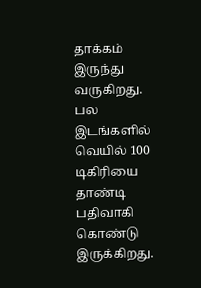தாக்கம் இருந்து வருகிறது. பல இடங்களில் வெயில் 100 டிகிரியை தாண்டி பதிவாகி கொண்டு இருக்கிறது.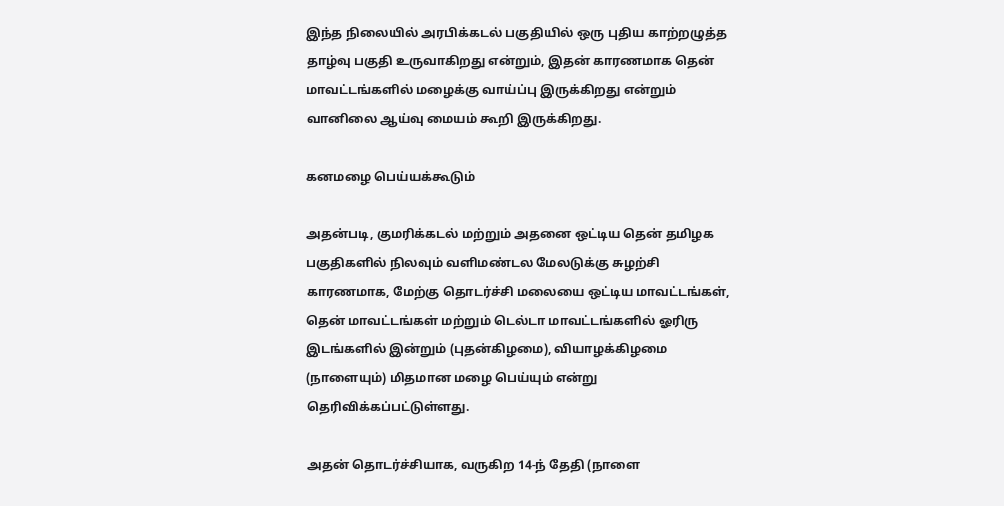இந்த நிலையில் அரபிக்கடல் பகுதியில் ஒரு புதிய காற்றழுத்த தாழ்வு பகுதி உருவாகிறது என்றும், இதன் காரணமாக தென் மாவட்டங்களில் மழைக்கு வாய்ப்பு இருக்கிறது என்றும் வானிலை ஆய்வு மையம் கூறி இருக்கிறது.

கனமழை பெய்யக்கூடும்

அதன்படி, குமரிக்கடல் மற்றும் அதனை ஒட்டிய தென் தமிழக பகுதிகளில் நிலவும் வளிமண்டல மேலடுக்கு சுழற்சி காரணமாக, மேற்கு தொடர்ச்சி மலையை ஒட்டிய மாவட்டங்கள், தென் மாவட்டங்கள் மற்றும் டெல்டா மாவட்டங்களில் ஓரிரு இடங்களில் இன்றும் (புதன்கிழமை), வியாழக்கிழமை (நாளையும்) மிதமான மழை பெய்யும் என்று தெரிவிக்கப்பட்டுள்ளது.

அதன் தொடர்ச்சியாக, வருகிற 14-ந் தேதி (நாளை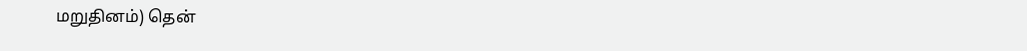மறுதினம்) தென்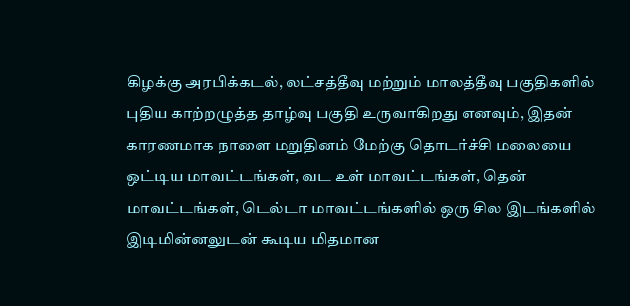கிழக்கு அரபிக்கடல், லட்சத்தீவு மற்றும் மாலத்தீவு பகுதிகளில் புதிய காற்றழுத்த தாழ்வு பகுதி உருவாகிறது எனவும், இதன் காரணமாக நாளை மறுதினம் மேற்கு தொடர்ச்சி மலையை ஒட்டிய மாவட்டங்கள், வட உள் மாவட்டங்கள், தென் மாவட்டங்கள், டெல்டா மாவட்டங்களில் ஒரு சில இடங்களில் இடிமின்னலுடன் கூடிய மிதமான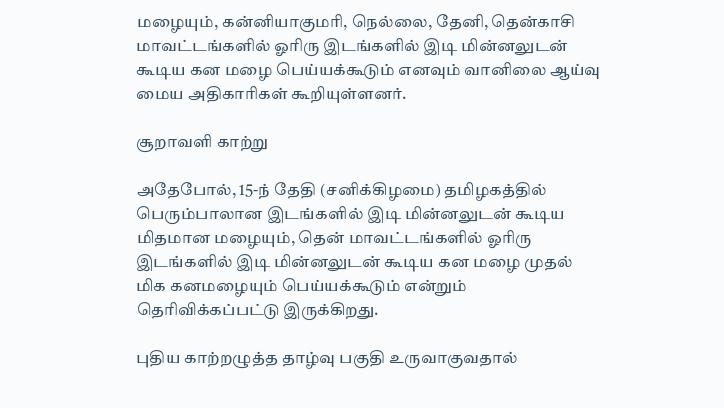மழையும், கன்னியாகுமரி, நெல்லை, தேனி, தென்காசி மாவட்டங்களில் ஓரிரு இடங்களில் இடி மின்னலுடன் கூடிய கன மழை பெய்யக்கூடும் எனவும் வானிலை ஆய்வு மைய அதிகாரிகள் கூறியுள்ளனர்.

சூறாவளி காற்று

அதேபோல், 15-ந் தேதி (சனிக்கிழமை) தமிழகத்தில் பெரும்பாலான இடங்களில் இடி மின்னலுடன் கூடிய மிதமான மழையும், தென் மாவட்டங்களில் ஓரிரு இடங்களில் இடி மின்னலுடன் கூடிய கன மழை முதல் மிக கனமழையும் பெய்யக்கூடும் என்றும் தெரிவிக்கப்பட்டு இருக்கிறது.

புதிய காற்றழுத்த தாழ்வு பகுதி உருவாகுவதால்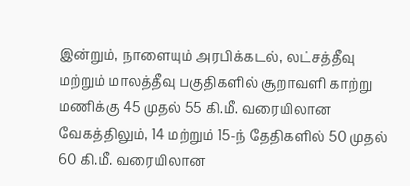இன்றும், நாளையும் அரபிக்கடல், லட்சத்தீவு மற்றும் மாலத்தீவு பகுதிகளில் சூறாவளி காற்று மணிக்கு 45 முதல் 55 கி.மீ. வரையிலான வேகத்திலும், 14 மற்றும் 15-ந் தேதிகளில் 50 முதல் 60 கி.மீ. வரையிலான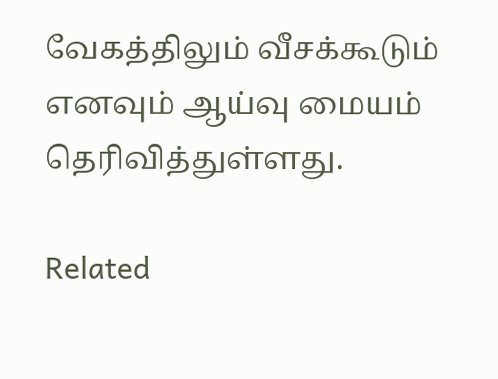வேகத்திலும் வீசக்கூடும் எனவும் ஆய்வு மையம் தெரிவித்துள்ளது.

Related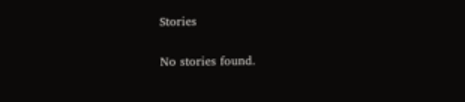Stories

No stories found.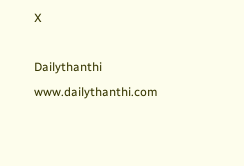X

Dailythanthi
www.dailythanthi.com